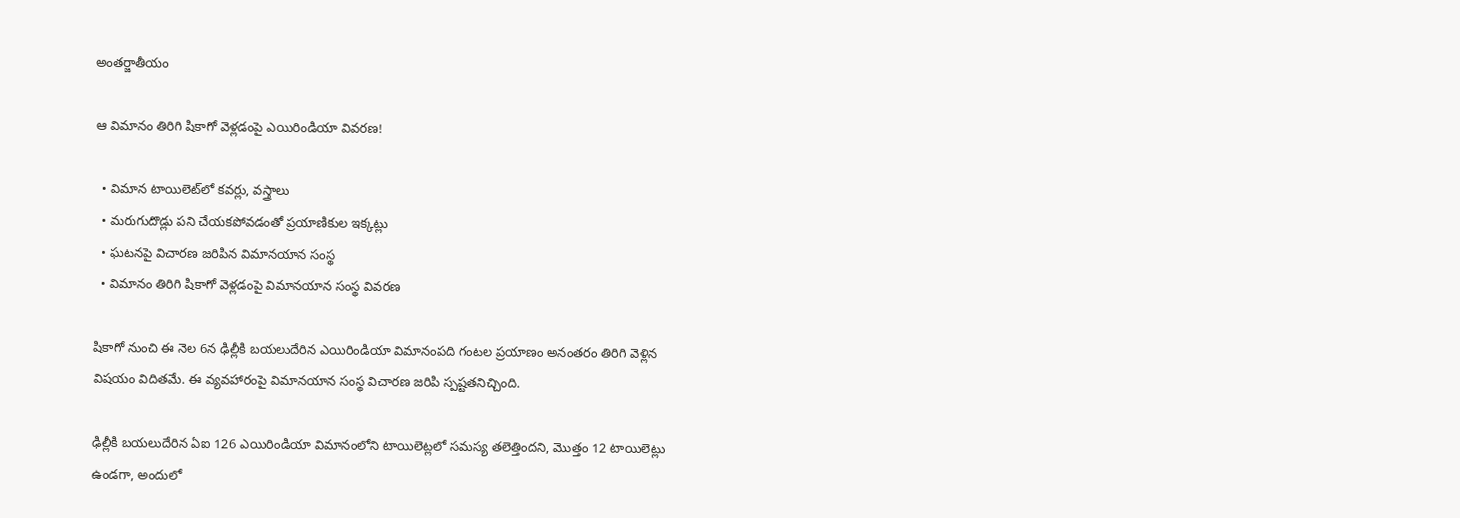అంతర్జాతీయం

ఆ విమానం తిరిగి షికాగో వెళ్లడంపై ఎయిరిండియా వివరణ!

  • విమాన టాయిలెట్‌లో కవర్లు, వస్త్రాలు
  • మరుగుదొడ్లు పని చేయకపోవడంతో ప్రయాణికుల ఇక్కట్లు
  • ఘటనపై విచారణ జరిపిన విమానయాన సంస్థ
  • విమానం తిరిగి షికాగో వెళ్లడంపై విమానయాన సంస్థ వివరణ

షికాగో నుంచి ఈ నెల 6న ఢిల్లీకి బయలుదేరిన ఎయిరిండియా విమానంపది గంటల ప్రయాణం అనంతరం తిరిగి వెళ్లిన విషయం విదితమే. ఈ వ్యవహారంపై విమానయాన సంస్థ విచారణ జరిపి స్పష్టతనిచ్చింది.

ఢిల్లీకి బయలుదేరిన ఏఐ 126 ఎయిరిండియా విమానంలోని టాయిలెట్లలో సమస్య తలెత్తిందని, మొత్తం 12 టాయిలెట్లు ఉండగా, అందులో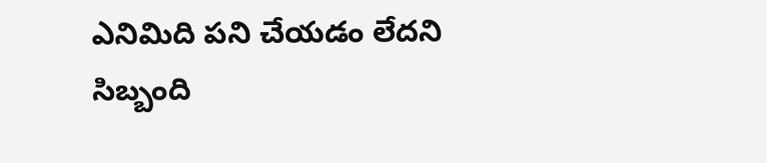ఎనిమిది పని చేయడం లేదని సిబ్బంది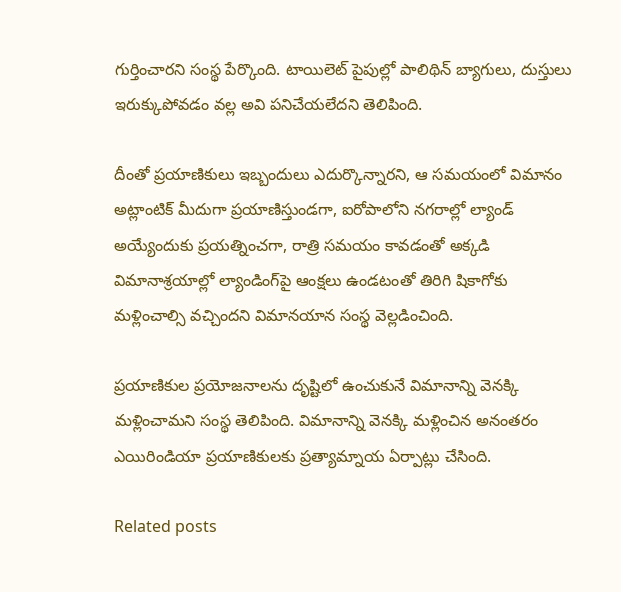గుర్తించారని సంస్థ పేర్కొంది. టాయిలెట్ పైపుల్లో పాలిథిన్ బ్యాగులు, దుస్తులు ఇరుక్కుపోవడం వల్ల అవి పనిచేయలేదని తెలిపింది.

దీంతో ప్రయాణికులు ఇబ్బందులు ఎదుర్కొన్నారని, ఆ సమయంలో విమానం అట్లాంటిక్ మీదుగా ప్రయాణిస్తుండగా, ఐరోపాలోని నగరాల్లో ల్యాండ్ అయ్యేందుకు ప్రయత్నించగా, రాత్రి సమయం కావడంతో అక్కడి విమానాశ్రయాల్లో ల్యాండింగ్‌పై ఆంక్షలు ఉండటంతో తిరిగి షికాగోకు మళ్లించాల్సి వచ్చిందని విమానయాన సంస్థ వెల్లడించింది.

ప్రయాణికుల ప్రయోజనాలను దృష్టిలో ఉంచుకునే విమానాన్ని వెనక్కి మళ్లించామని సంస్థ తెలిపింది. విమానాన్ని వెనక్కి మళ్లించిన అనంతరం ఎయిరిండియా ప్రయాణికులకు ప్రత్యామ్నాయ ఏర్పాట్లు చేసింది.

Related posts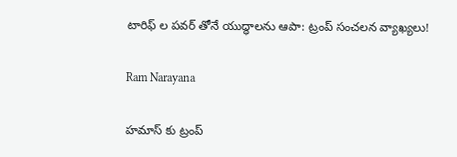టారిఫ్ ల పవర్ తోనే యుద్ధాలను ఆపా: ట్రంప్ సంచలన వ్యాఖ్యలు!

Ram Narayana

హమాస్ కు ట్రంప్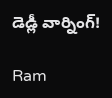డెడ్లీ వార్నింగ్!

Ram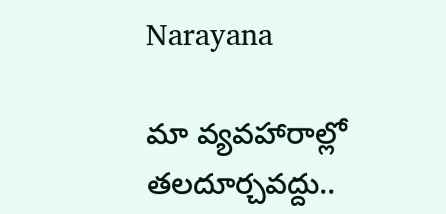Narayana

మా వ్యవహారాల్లో తలదూర్చవద్దు..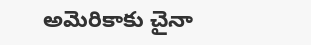అమెరికాకు చైనా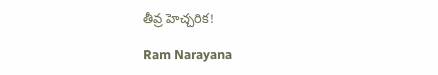తీవ్ర హెచ్చరిక!

Ram Narayana